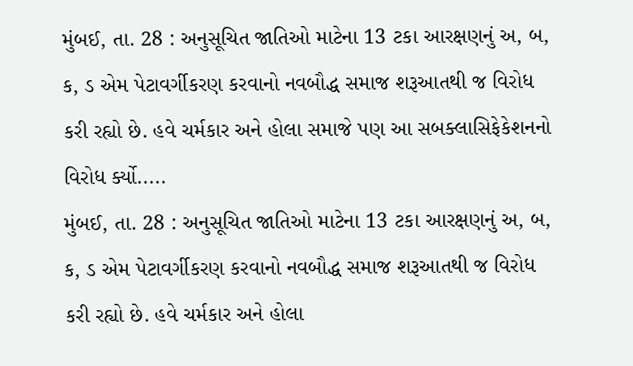મુંબઈ, તા. 28 : અનુસૂચિત જાતિઓ માટેના 13 ટકા આરક્ષણનું અ, બ, ક, ડ એમ પેટાવર્ગીકરણ કરવાનો નવબૌદ્ધ સમાજ શરૂઆતથી જ વિરોધ કરી રહ્યો છે. હવે ચર્મકાર અને હોલા સમાજે પણ આ સબક્લાસિફેકેશનનો વિરોધ ર્ક્યો.....
મુંબઈ, તા. 28 : અનુસૂચિત જાતિઓ માટેના 13 ટકા આરક્ષણનું અ, બ, ક, ડ એમ પેટાવર્ગીકરણ કરવાનો નવબૌદ્ધ સમાજ શરૂઆતથી જ વિરોધ કરી રહ્યો છે. હવે ચર્મકાર અને હોલા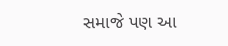સમાજે પણ આ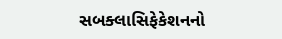સબક્લાસિફેકેશનનો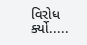વિરોધ ર્ક્યો.....